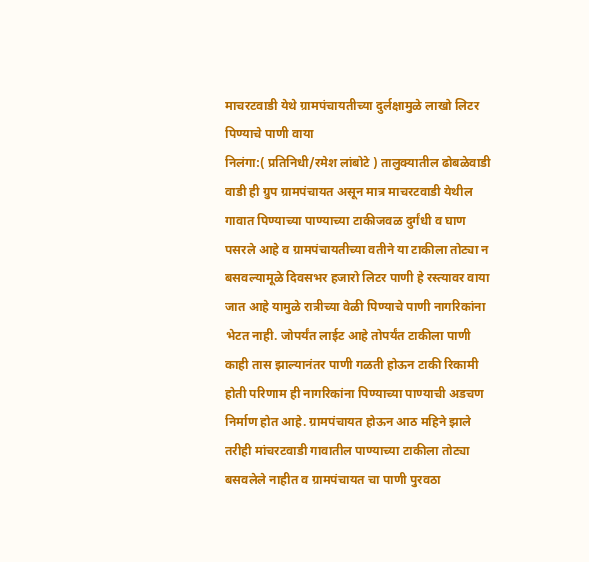माचरटवाडी येथे ग्रामपंचायतीच्या दुर्लक्षामुळे लाखो लिटर पिण्याचे पाणी वाया
निलंगा:( प्रतिनिधी/रमेश लांबोटे ) तालुक्यातील ढोबळेवाडी वाडी ही ग्रुप ग्रामपंचायत असून मात्र माचरटवाडी येथील गावात पिण्याच्या पाण्याच्या टाकीजवळ दुर्गंधी व घाण पसरले आहे व ग्रामपंचायतीच्या वतीने या टाकीला तोट्या न बसवल्यामूळे दिवसभर हजारो लिटर पाणी हे रस्त्यावर वाया जात आहे यामुळे रात्रीच्या वेळी पिण्याचे पाणी नागरिकांना भेटत नाही. जोपर्यंत लाईट आहे तोपर्यंत टाकीला पाणी काही तास झाल्यानंतर पाणी गळती होऊन टाकी रिकामी होती परिणाम ही नागरिकांना पिण्याच्या पाण्याची अडचण निर्माण होत आहे. ग्रामपंचायत होऊन आठ महिने झाले तरीही मांचरटवाडी गावातील पाण्याच्या टाकीला तोट्या बसवलेले नाहीत व ग्रामपंचायत चा पाणी पुरवठा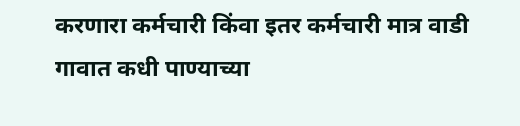करणारा कर्मचारी किंवा इतर कर्मचारी मात्र वाडी गावात कधी पाण्याच्या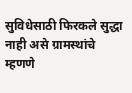सुविधेसाठी फिरकले सुद्धा नाही असे ग्रामस्थांचे म्हणणे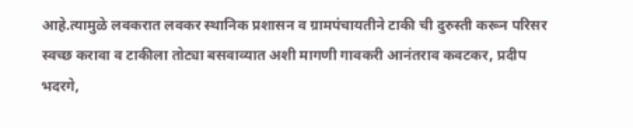आहे.त्यामुळे लवकरात लवकर स्थानिक प्रशासन व ग्रामपंचायतीने टाकी ची दुरुस्ती करून परिसर स्वच्छ करावा व टाकीला तोट्या बसवाव्यात अशी मागणी गावकरी आनंतराव कवटकर, प्रदीप भदरगे,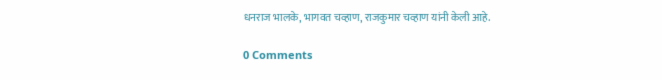धनराज भालके, भागवत चव्हाण, राजकुमार चव्हाण यांनी केली आहे.

0 Comments